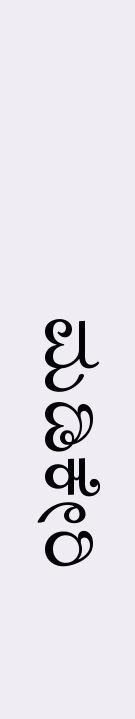ಮಡಿಕೇರಿ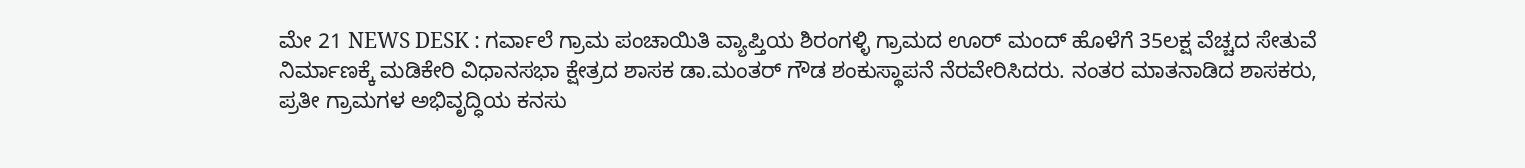ಮೇ 21 NEWS DESK : ಗರ್ವಾಲೆ ಗ್ರಾಮ ಪಂಚಾಯಿತಿ ವ್ಯಾಪ್ತಿಯ ಶಿರಂಗಳ್ಳಿ ಗ್ರಾಮದ ಊರ್ ಮಂದ್ ಹೊಳೆಗೆ 35ಲಕ್ಷ ವೆಚ್ಚದ ಸೇತುವೆ ನಿರ್ಮಾಣಕ್ಕೆ ಮಡಿಕೇರಿ ವಿಧಾನಸಭಾ ಕ್ಷೇತ್ರದ ಶಾಸಕ ಡಾ.ಮಂತರ್ ಗೌಡ ಶಂಕುಸ್ಥಾಪನೆ ನೆರವೇರಿಸಿದರು. ನಂತರ ಮಾತನಾಡಿದ ಶಾಸಕರು, ಪ್ರತೀ ಗ್ರಾಮಗಳ ಅಭಿವೃದ್ಧಿಯ ಕನಸು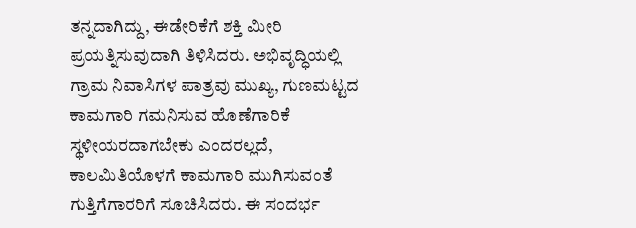ತನ್ನದಾಗಿದ್ದು, ಈಡೇರಿಕೆಗೆ ಶಕ್ತಿ ಮೀರಿ ಪ್ರಯತ್ನಿಸುವುದಾಗಿ ತಿಳಿಸಿದರು. ಅಭಿವೃದ್ಧಿಯಲ್ಲಿ ಗ್ರಾಮ ನಿವಾಸಿಗಳ ಪಾತ್ರವು ಮುಖ್ಯ, ಗುಣಮಟ್ಟದ ಕಾಮಗಾರಿ ಗಮನಿಸುವ ಹೊಣೆಗಾರಿಕೆ ಸ್ಥಳೀಯರದಾಗಬೇಕು ಎಂದರಲ್ಲದೆ, ಕಾಲಮಿತಿಯೊಳಗೆ ಕಾಮಗಾರಿ ಮುಗಿಸುವಂತೆ ಗುತ್ತಿಗೆಗಾರರಿಗೆ ಸೂಚಿಸಿದರು. ಈ ಸಂದರ್ಭ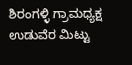ಶಿರಂಗಳ್ಳಿ ಗ್ರಾಮಧ್ಯಕ್ಷ ಉಡುವೆರ ಮಿಟ್ಟು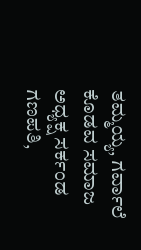ತಮ್ಮಯ್ಯ, ಗರ್ವಾಲೆ ಕೊಡವ ಸಮಾಜ ಅಧ್ಯಕ್ಷ ಸರ್ಕಂಡ ಗಣಪತಿ,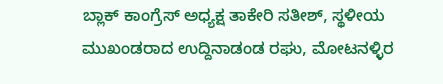ಬ್ಲಾಕ್ ಕಾಂಗ್ರೆಸ್ ಅಧ್ಯಕ್ಷ ತಾಕೇರಿ ಸತೀಶ್, ಸ್ಥಳೀಯ ಮುಖಂಡರಾದ ಉದ್ದಿನಾಡಂಡ ರಘು, ಮೋಟನಳ್ಳಿರ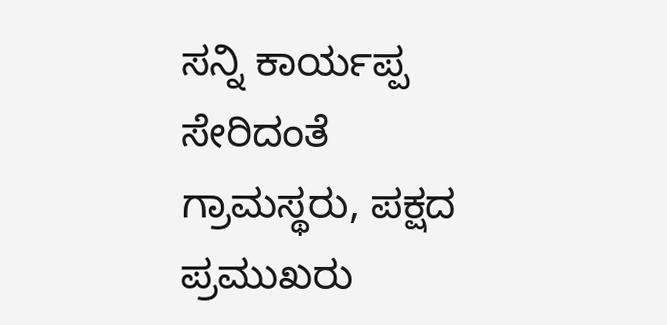ಸನ್ನಿ ಕಾರ್ಯಪ್ಪ ಸೇರಿದಂತೆ ಗ್ರಾಮಸ್ಥರು, ಪಕ್ಷದ ಪ್ರಮುಖರು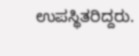ಉಪಸ್ಥಿತರಿದ್ದರು.